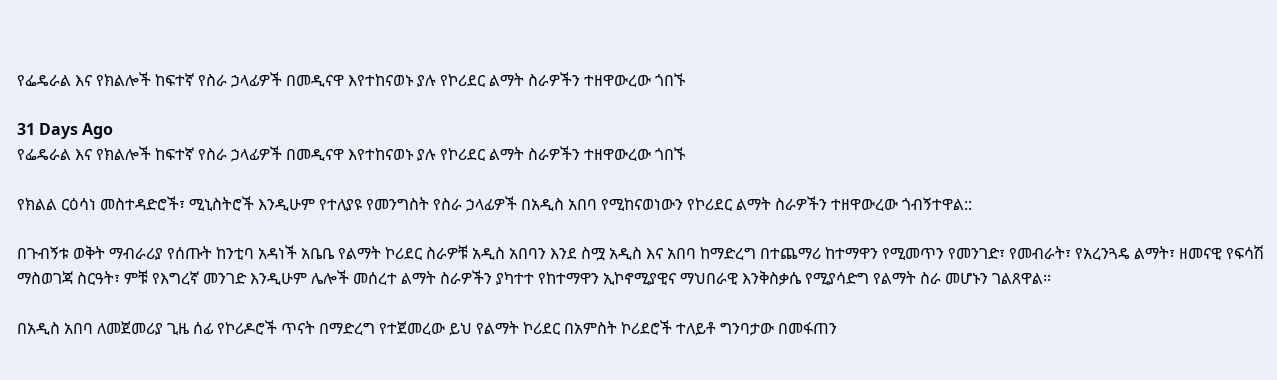የፌዴራል እና የክልሎች ከፍተኛ የስራ ኃላፊዎች በመዲናዋ እየተከናወኑ ያሉ የኮሪደር ልማት ስራዎችን ተዘዋውረው ጎበኙ

31 Days Ago
የፌዴራል እና የክልሎች ከፍተኛ የስራ ኃላፊዎች በመዲናዋ እየተከናወኑ ያሉ የኮሪደር ልማት ስራዎችን ተዘዋውረው ጎበኙ

የክልል ርዕሳነ መስተዳድሮች፣ ሚኒስትሮች እንዲሁም የተለያዩ የመንግስት የስራ ኃላፊዎች በአዲስ አበባ የሚከናወነውን የኮሪደር ልማት ስራዎችን ተዘዋውረው ጎብኝተዋል::

በጉብኝቱ ወቅት ማብራሪያ የሰጡት ከንቲባ አዳነች አቤቤ የልማት ኮሪደር ስራዎቹ አዲስ አበባን እንደ ስሟ አዲስ እና አበባ ከማድረግ በተጨማሪ ከተማዋን የሚመጥን የመንገድ፣ የመብራት፣ የአረንጓዴ ልማት፣ ዘመናዊ የፍሳሽ ማስወገጃ ስርዓት፣ ምቹ የእግረኛ መንገድ እንዲሁም ሌሎች መሰረተ ልማት ስራዎችን ያካተተ የከተማዋን ኢኮኖሚያዊና ማህበራዊ እንቅስቃሴ የሚያሳድግ የልማት ስራ መሆኑን ገልጸዋል፡፡

በአዲስ አበባ ለመጀመሪያ ጊዜ ሰፊ የኮሪዶሮች ጥናት በማድረግ የተጀመረው ይህ የልማት ኮሪደር በአምስት ኮሪደሮች ተለይቶ ግንባታው በመፋጠን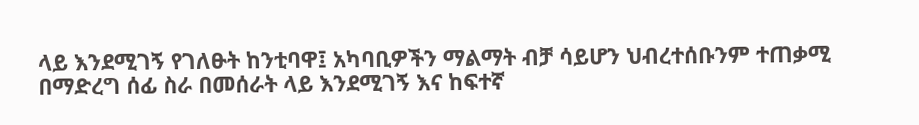ላይ እንደሚገኝ የገለፁት ከንቲባዋ፤ አካባቢዎችን ማልማት ብቻ ሳይሆን ህብረተሰቡንም ተጠቃሚ በማድረግ ሰፊ ስራ በመሰራት ላይ እንደሚገኝ እና ከፍተኛ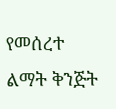የመሰረተ ልማት ቅንጅት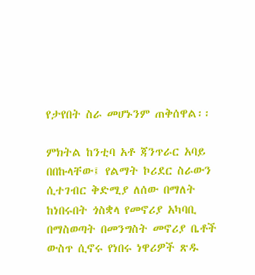የታየበት ስራ መሆኑንም ጠቅሰዋል፡፡

ምክትል ከንቲባ አቶ ጃንጥራር አባይ በበኩላቸው፤ የልማት ኮሪደር ስራውን ሲተገብር ቅድሚያ ለሰው በማለት ከነበሩበት ጎስቋላ የመኖሪያ አካባቢ በማስወጣት በመንግስት መኖሪያ ቤቶች ውስጥ ሲኖሩ የነበሩ ነዋሪዎች ጽዱ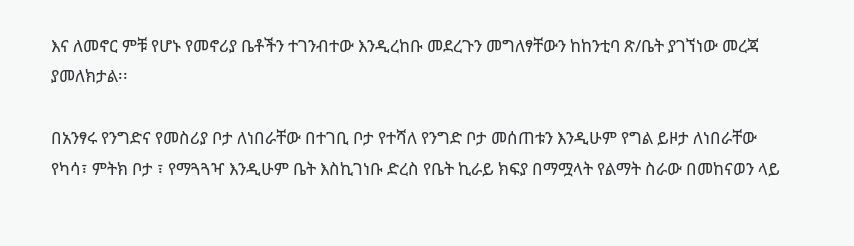እና ለመኖር ምቹ የሆኑ የመኖሪያ ቤቶችን ተገንብተው እንዲረከቡ መደረጉን መግለፃቸውን ከከንቲባ ጽ/ቤት ያገኘነው መረጃ ያመለክታል፡፡

በአንፃሩ የንግድና የመስሪያ ቦታ ለነበራቸው በተገቢ ቦታ የተሻለ የንግድ ቦታ መሰጠቱን እንዲሁም የግል ይዞታ ለነበራቸው የካሳ፣ ምትክ ቦታ ፣ የማጓጓዣ እንዲሁም ቤት እስኪገነቡ ድረስ የቤት ኪራይ ክፍያ በማሟላት የልማት ስራው በመከናወን ላይ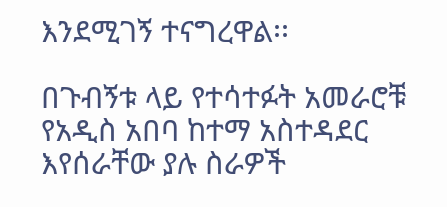እንደሚገኝ ተናግረዋል፡፡

በጉብኝቱ ላይ የተሳተፉት አመራሮቹ የአዲስ አበባ ከተማ አስተዳደር እየሰራቸው ያሉ ስራዎች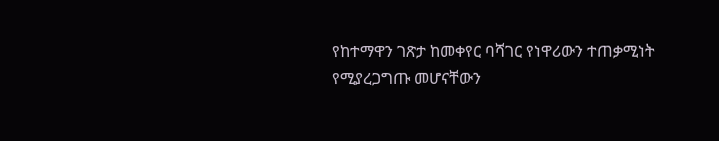የከተማዋን ገጽታ ከመቀየር ባሻገር የነዋሪውን ተጠቃሚነት የሚያረጋግጡ መሆናቸውን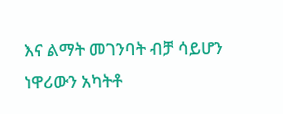እና ልማት መገንባት ብቻ ሳይሆን ነዋሪውን አካትቶ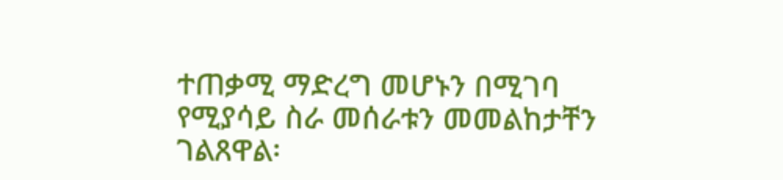ተጠቃሚ ማድረግ መሆኑን በሚገባ የሚያሳይ ስራ መሰራቱን መመልከታቸን ገልጸዋል፡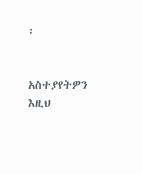፡


አስተያየትዎን እዚህ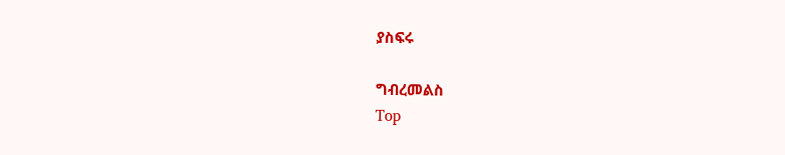ያስፍሩ

ግብረመልስ
Top